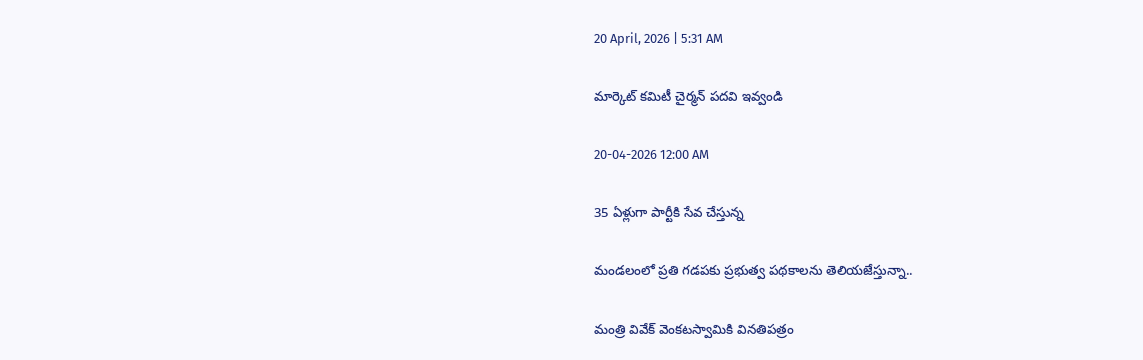20 April, 2026 | 5:31 AM

మార్కెట్ కమిటీ చైర్మన్ పదవి ఇవ్వండి

20-04-2026 12:00 AM

35 ఏళ్లుగా పార్టీకి సేవ చేస్తున్న

మండలంలో ప్రతి గడపకు ప్రభుత్వ పథకాలను తెలియజేస్తున్నా..

మంత్రి వివేక్ వెంకటస్వామికి వినతిపత్రం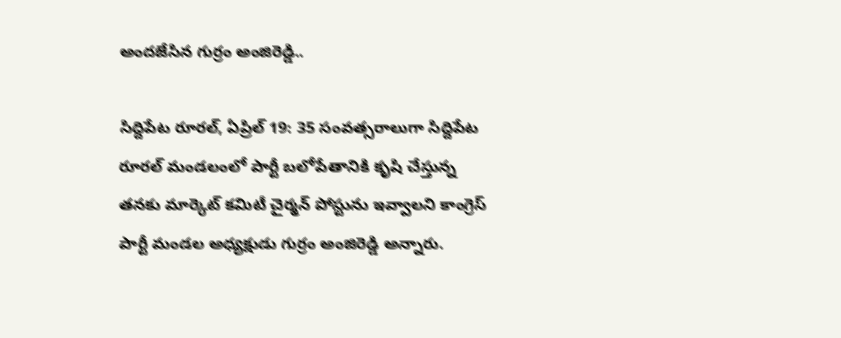అందజేసిన గుర్రం అంజిరెడ్డి..

సిద్దిపేట రూరల్, ఏప్రిల్ 19: 35 సంవత్సరాలుగా సిద్దిపేట రూరల్ మండలంలో పార్టీ బలోపేతానికి కృషి చేస్తున్న తనకు మార్కెట్ కమిటీ చైర్మన్ పోస్టును ఇవ్వాలని కాంగ్రెస్ పార్టీ మండల అధ్యక్షుడు గుర్రం అంజిరెడ్డి అన్నారు.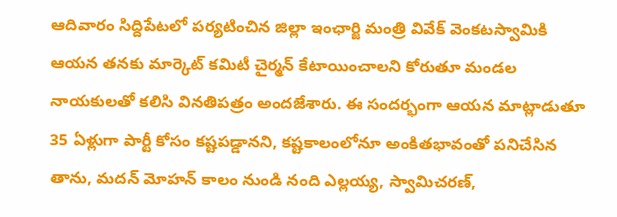ఆదివారం సిద్దిపేటలో పర్యటించిన జిల్లా ఇంఛార్జి మంత్రి వివేక్ వెంకటస్వామికి ఆయన తనకు మార్కెట్ కమిటీ చైర్మన్ కేటాయించాలని కోరుతూ మండల నాయకులతో కలిసి వినతిపత్రం అందజేశారు. ఈ సందర్భంగా ఆయన మాట్లాడుతూ 35 ఏళ్లుగా పార్టీ కోసం కష్టపడ్డానని, కష్టకాలంలోనూ అంకితభావంతో పనిచేసిన తాను, మదన్ మోహన్ కాలం నుండి నంది ఎల్లయ్య, స్వామిచరణ్,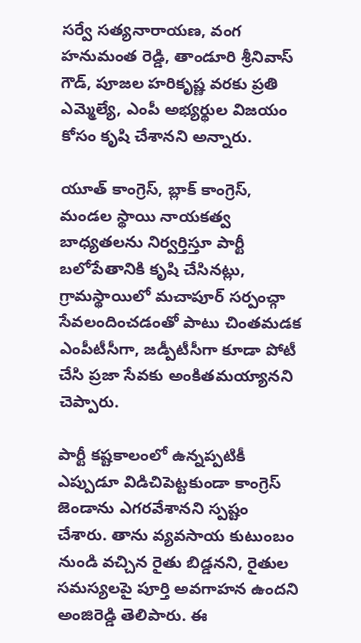సర్వే సత్యనారాయణ, వంగ హనుమంత రెడ్డి, తాండూరి శ్రీనివాస్ గౌడ్, పూజల హరికృష్ణ వరకు ప్రతి ఎమ్మెల్యే, ఎంపీ అభ్యర్థుల విజయం కోసం కృషి చేశానని అన్నారు.

యూత్ కాంగ్రెస్, బ్లాక్ కాంగ్రెస్, మండల స్థాయి నాయకత్వ బాధ్యతలను నిర్వర్తిస్తూ పార్టీ బలోపేతానికి కృషి చేసినట్లు, గ్రామస్థాయిలో మచాపూర్ సర్పంచ్గా సేవలందించడంతో పాటు చింతమడక ఎంపీటీసీగా, జడ్పీటీసీగా కూడా పోటీ చేసి ప్రజా సేవకు అంకితమయ్యానని చెప్పారు.

పార్టీ కష్టకాలంలో ఉన్నప్పటికీ ఎప్పుడూ విడిచిపెట్టకుండా కాంగ్రెస్ జెండాను ఎగరవేశానని స్పష్టం చేశారు. తాను వ్యవసాయ కుటుంబం నుండి వచ్చిన రైతు బిడ్డనని, రైతుల సమస్యలపై పూర్తి అవగాహన ఉందని అంజిరెడ్డి తెలిపారు. ఈ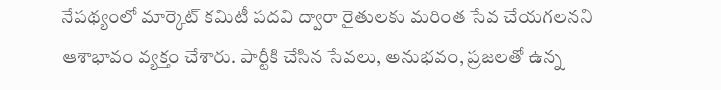నేపథ్యంలో మార్కెట్ కమిటీ పదవి ద్వారా రైతులకు మరింత సేవ చేయగలనని ఆశాభావం వ్యక్తం చేశారు. పార్టీకి చేసిన సేవలు, అనుభవం, ప్రజలతో ఉన్న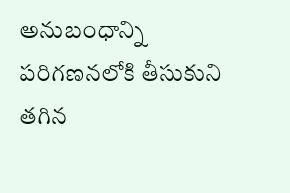అనుబంధాన్ని పరిగణనలోకి తీసుకుని తగిన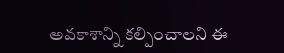అవకాశాన్ని కల్పించాలని ఈ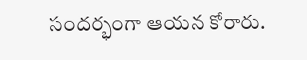సందర్భంగా ఆయన కోరారు.